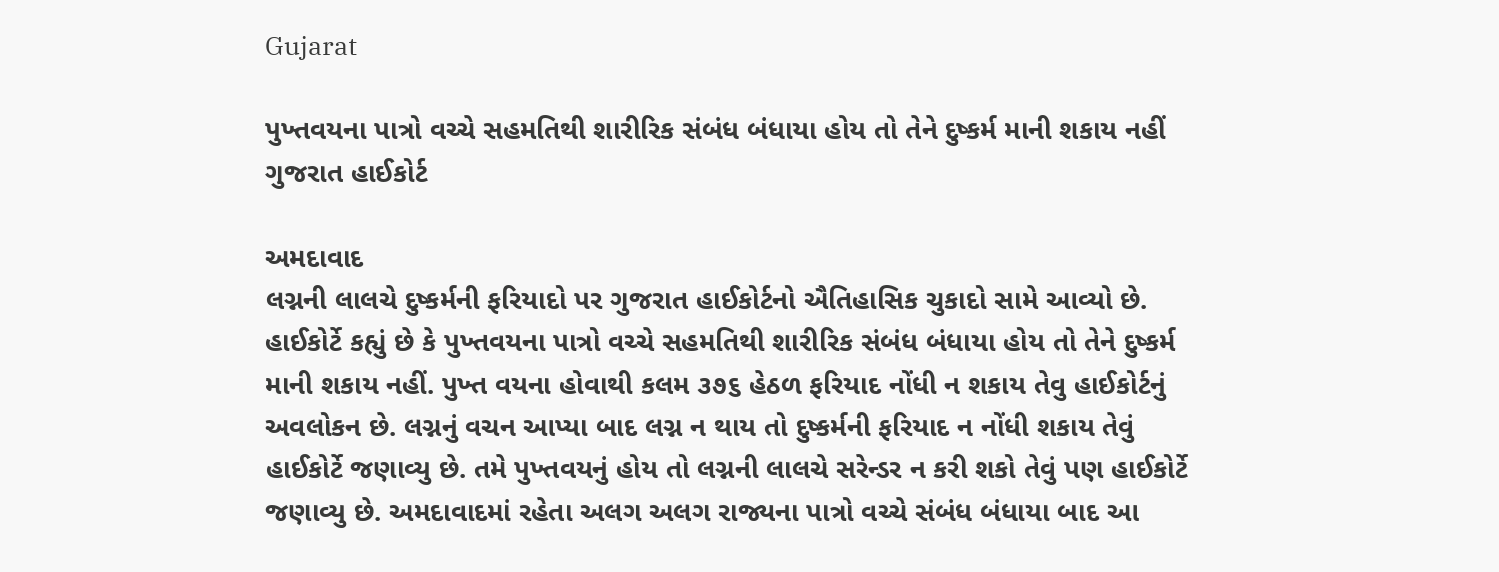Gujarat

પુખ્તવયના પાત્રો વચ્ચે સહમતિથી શારીરિક સંબંધ બંધાયા હોય તો તેને દુષ્કર્મ માની શકાય નહીં ગુજરાત હાઈકોર્ટ

અમદાવાદ
લગ્નની લાલચે દુષ્કર્મની ફરિયાદો પર ગુજરાત હાઈકોર્ટનો ઐતિહાસિક ચુકાદો સામે આવ્યો છે. હાઈકોર્ટે કહ્યું છે કે પુખ્તવયના પાત્રો વચ્ચે સહમતિથી શારીરિક સંબંધ બંધાયા હોય તો તેને દુષ્કર્મ માની શકાય નહીં. પુખ્ત વયના હોવાથી કલમ ૩૭૬ હેઠળ ફરિયાદ નોંધી ન શકાય તેવુ હાઈકોર્ટનું અવલોકન છે. લગ્નનું વચન આપ્યા બાદ લગ્ન ન થાય તો દુષ્કર્મની ફરિયાદ ન નોંધી શકાય તેવું હાઈકોર્ટે જણાવ્યુ છે. તમે પુખ્તવયનું હોય તો લગ્નની લાલચે સરેન્ડર ન કરી શકો તેવું પણ હાઈકોર્ટે જણાવ્યુ છે. અમદાવાદમાં રહેતા અલગ અલગ રાજ્યના પાત્રો વચ્ચે સંબંધ બંધાયા બાદ આ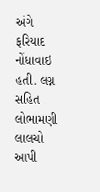અંગે ફરિયાદ નોંધાવાઇ હતી. લગ્ન સહિત લોભામણી લાલચો આપી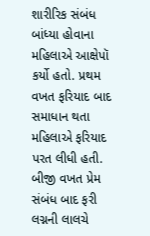શારીરિક સંબંધ બાંધ્યા હોવાના મહિલાએ આક્ષેપૉ કર્યો હતો. પ્રથમ વખત ફરિયાદ બાદ સમાધાન થતા મહિલાએ ફરિયાદ પરત લીધી હતી. બીજી વખત પ્રેમ સંબંધ બાદ ફરી લગ્નની લાલચે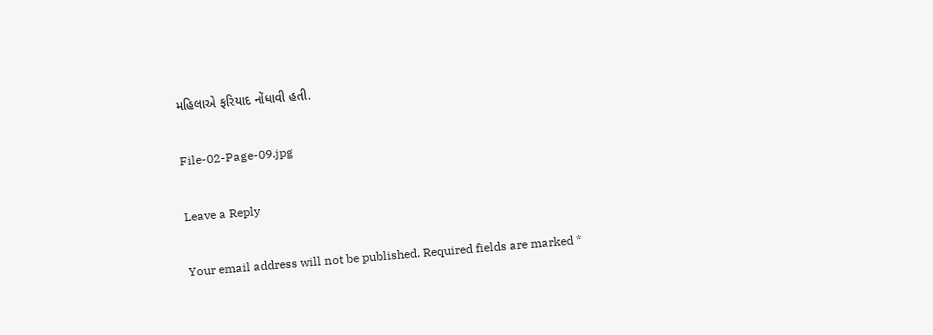મહિલાએ ફરિયાદ નોંધાવી હતી.

File-02-Page-09.jpg

Leave a Reply

Your email address will not be published. Required fields are marked *